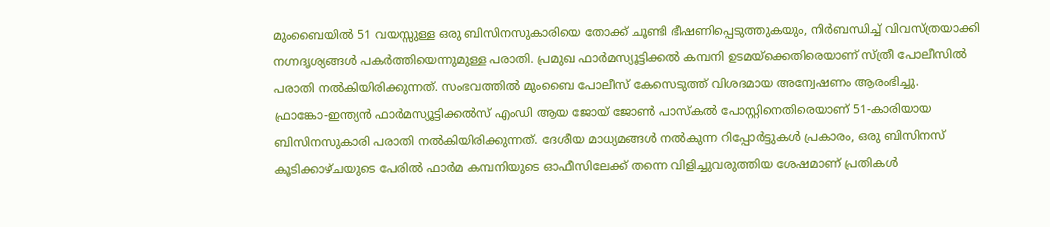മുംബൈയിൽ 51 വയസ്സുള്ള ഒരു ബിസിനസുകാരിയെ തോക്ക് ചൂണ്ടി ഭീഷണിപ്പെടുത്തുകയും, നിർബന്ധിച്ച് വിവസ്ത്രയാക്കി നഗ്നദൃശ്യങ്ങൾ പകർത്തിയെന്നുമുള്ള പരാതി. പ്രമുഖ ഫാർമസ്യൂട്ടിക്കൽ കമ്പനി ഉടമയ്ക്കെതിരെയാണ് സ്ത്രീ പോലീസിൽ പരാതി നൽകിയിരിക്കുന്നത്. സംഭവത്തിൽ മുംബൈ പോലീസ് കേസെടുത്ത് വിശദമായ അന്വേഷണം ആരംഭിച്ചു.
ഫ്രാങ്കോ-ഇന്ത്യൻ ഫാർമസ്യൂട്ടിക്കൽസ് എംഡി ആയ ജോയ് ജോൺ പാസ്കൽ പോസ്റ്റിനെതിരെയാണ് 51-കാരിയായ ബിസിനസുകാരി പരാതി നൽകിയിരിക്കുന്നത്. ദേശീയ മാധ്യമങ്ങൾ നൽകുന്ന റിപ്പോർട്ടുകൾ പ്രകാരം, ഒരു ബിസിനസ് കൂടിക്കാഴ്ചയുടെ പേരിൽ ഫാർമ കമ്പനിയുടെ ഓഫീസിലേക്ക് തന്നെ വിളിച്ചുവരുത്തിയ ശേഷമാണ് പ്രതികൾ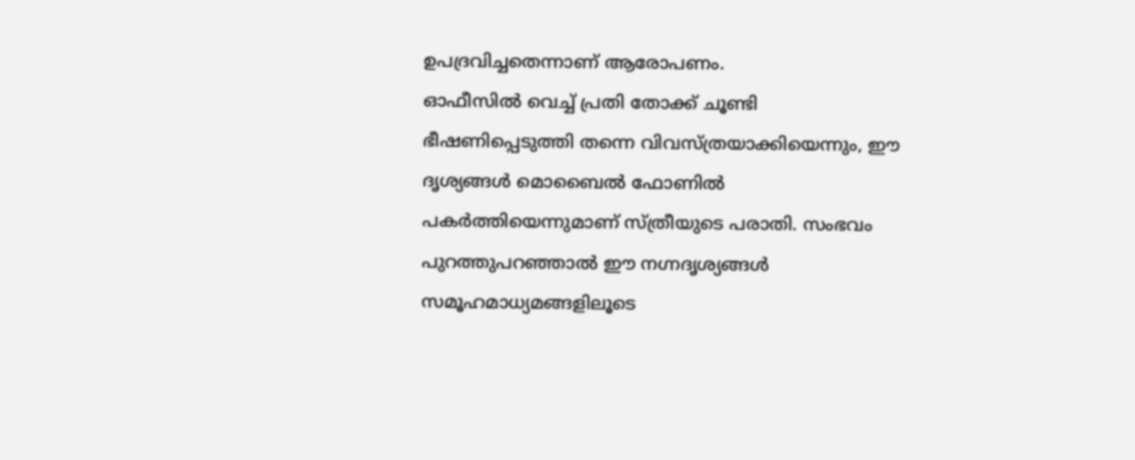ഉപദ്രവിച്ചതെന്നാണ് ആരോപണം.
ഓഫീസിൽ വെച്ച് പ്രതി തോക്ക് ചൂണ്ടി ഭീഷണിപ്പെടുത്തി തന്നെ വിവസ്ത്രയാക്കിയെന്നും, ഈ ദൃശ്യങ്ങൾ മൊബൈൽ ഫോണിൽ പകർത്തിയെന്നുമാണ് സ്ത്രീയുടെ പരാതി. സംഭവം പുറത്തുപറഞ്ഞാൽ ഈ നഗ്നദൃശ്യങ്ങൾ സമൂഹമാധ്യമങ്ങളിലൂടെ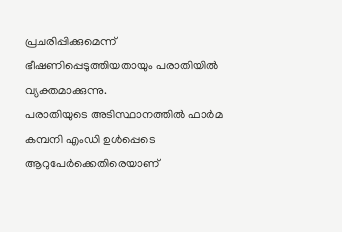പ്രചരിപ്പിക്കുമെന്ന് ഭീഷണിപ്പെടുത്തിയതായും പരാതിയിൽ വ്യക്തമാക്കുന്നു.
പരാതിയുടെ അടിസ്ഥാനത്തിൽ ഫാർമ കമ്പനി എംഡി ഉൾപ്പെടെ ആറുപേർക്കെതിരെയാണ്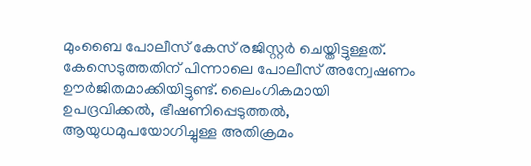മുംബൈ പോലീസ് കേസ് രജിസ്റ്റർ ചെയ്തിട്ടുള്ളത്. കേസെടുത്തതിന് പിന്നാലെ പോലീസ് അന്വേഷണം ഊർജിതമാക്കിയിട്ടുണ്ട്. ലൈംഗികമായി ഉപദ്രവിക്കൽ, ഭീഷണിപ്പെടുത്തൽ, ആയുധമുപയോഗിച്ചുള്ള അതിക്രമം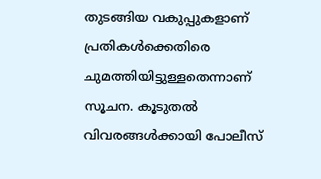തുടങ്ങിയ വകുപ്പുകളാണ് പ്രതികൾക്കെതിരെ ചുമത്തിയിട്ടുള്ളതെന്നാണ് സൂചന. കൂടുതൽ വിവരങ്ങൾക്കായി പോലീസ്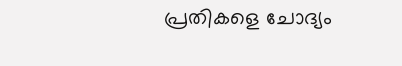പ്രതികളെ ചോദ്യം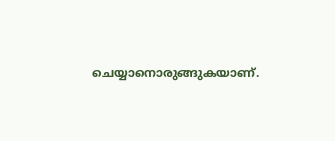ചെയ്യാനൊരുങ്ങുകയാണ്.